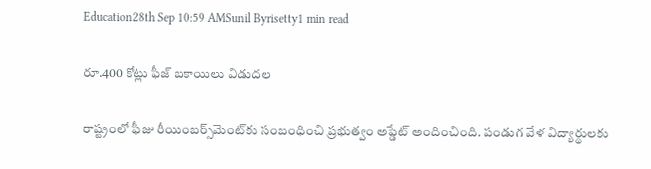Education28th Sep 10:59 AMSunil Byrisetty1 min read

రూ.400 కోట్లు ఫీజ్ బకాయిలు విడుదల

రాష్ట్రంలో ఫీజు రీయింబర్స్‌మెంట్‌కు సంబంధించి ప్రభుత్వం అప్డేట్ అందించింది. పండుగ వేళ విద్యార్థులకు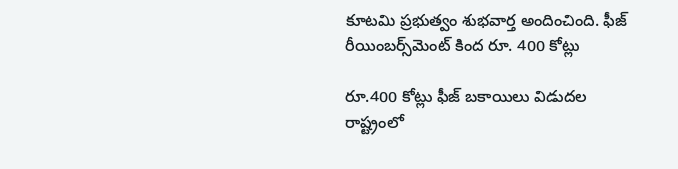కూటమి ప్రభుత్వం శుభవార్త అందించింది. ఫీజ్ రీయింబర్స్‌మెంట్‌ కింద రూ. 400 కోట్లు

రూ.400 కోట్లు ఫీజ్ బకాయిలు విడుదల
రాష్ట్రంలో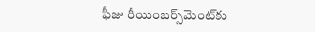ఫీజు రీయింబర్స్‌మెంట్‌కు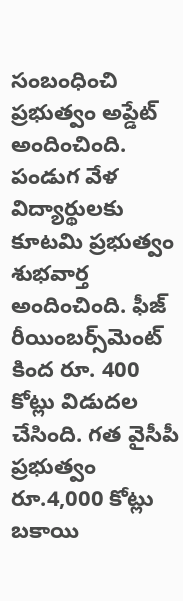సంబంధించి ప్రభుత్వం అప్డేట్ అందించింది. పండుగ వేళ విద్యార్థులకు కూటమి ప్రభుత్వం శుభవార్త అందించింది. ఫీజ్ రీయింబర్స్‌మెంట్‌ కింద రూ. 400 కోట్లు విడుదల చేసింది. గత వైసీపీ ప్రభుత్వం రూ.4,000 కోట్లు బకాయి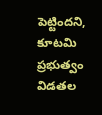పెట్టిందని, కూటమి ప్రభుత్వం విడతల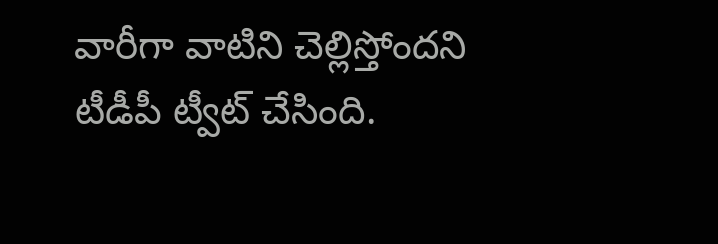వారీగా వాటిని చెల్లిస్తోందని టీడీపీ ట్వీట్ చేసింది.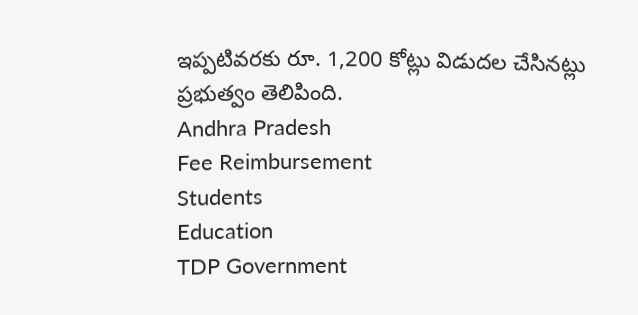ఇప్పటివరకు రూ. 1,200 కోట్లు విడుదల చేసినట్లు ప్రభుత్వం తెలిపింది.
Andhra Pradesh
Fee Reimbursement
Students
Education
TDP Government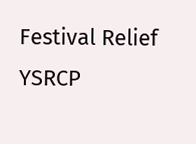Festival Relief
YSRCP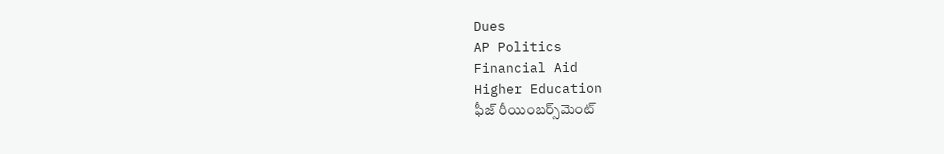Dues
AP Politics
Financial Aid
Higher Education
ఫీజ్ రీయింబర్స్‌మెంట్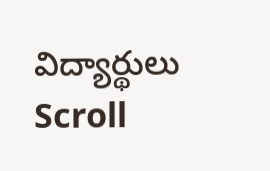విద్యార్థులు
Scroll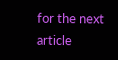for the next article